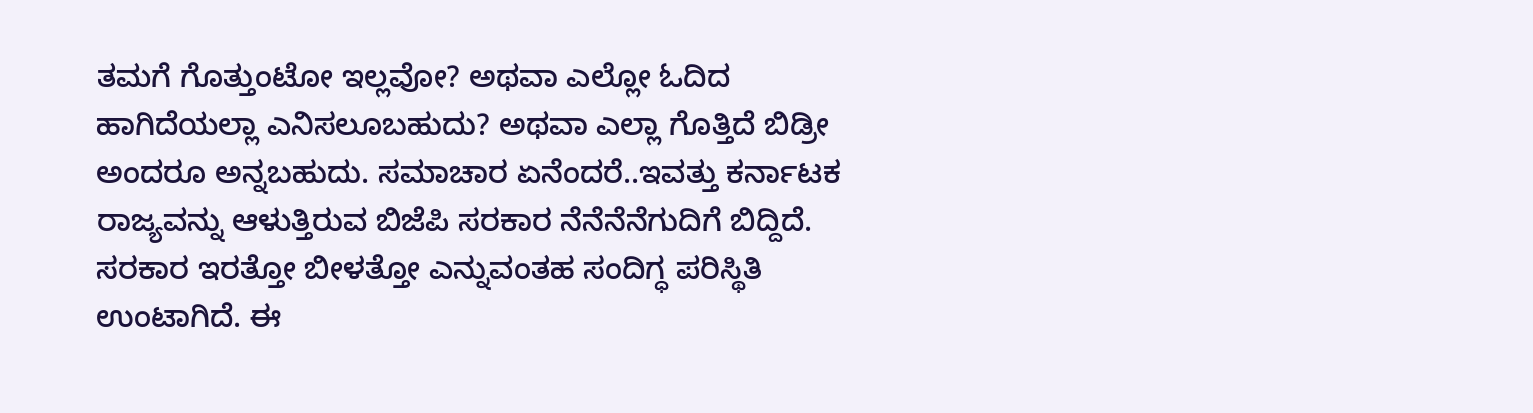ತಮಗೆ ಗೊತ್ತುಂಟೋ ಇಲ್ಲವೋ? ಅಥವಾ ಎಲ್ಲೋ ಓದಿದ ಹಾಗಿದೆಯಲ್ಲಾ ಎನಿಸಲೂಬಹುದು? ಅಥವಾ ಎಲ್ಲಾ ಗೊತ್ತಿದೆ ಬಿಡ್ರೀ ಅಂದರೂ ಅನ್ನಬಹುದು. ಸಮಾಚಾರ ಏನೆಂದರೆ..ಇವತ್ತು ಕರ್ನಾಟಕ ರಾಜ್ಯವನ್ನು ಆಳುತ್ತಿರುವ ಬಿಜೆಪಿ ಸರಕಾರ ನೆನೆನೆನೆಗುದಿಗೆ ಬಿದ್ದಿದೆ. ಸರಕಾರ ಇರತ್ತೋ ಬೀಳತ್ತೋ ಎನ್ನುವಂತಹ ಸಂದಿಗ್ಧ ಪರಿಸ್ಥಿತಿ ಉಂಟಾಗಿದೆ. ಈ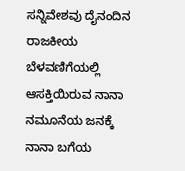ಸನ್ನಿವೇಶವು ದೈನಂದಿನ ರಾಜಕೀಯ ಬೆಳವಣಿಗೆಯಲ್ಲಿ ಆಸಕ್ತಿಯಿರುವ ನಾನಾ ನಮೂನೆಯ ಜನಕ್ಕೆ ನಾನಾ ಬಗೆಯ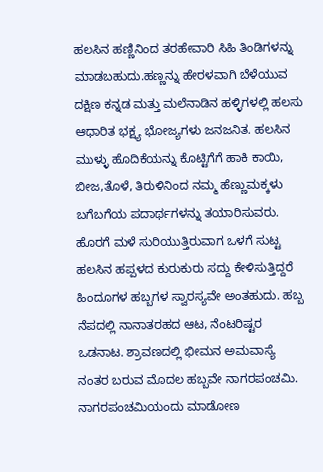ಹಲಸಿನ ಹಣ್ಣಿನಿಂದ ತರಹೇವಾರಿ ಸಿಹಿ ತಿಂಡಿಗಳನ್ನು ಮಾಡಬಹುದು.ಹಣ್ಣನ್ನು ಹೇರಳವಾಗಿ ಬೆಳೆಯುವ ದಕ್ಷಿಣ ಕನ್ನಡ ಮತ್ತು ಮಲೆನಾಡಿನ ಹಳ್ಳಿಗಳಲ್ಲಿ ಹಲಸು ಆಧಾರಿತ ಭಕ್ಷ್ಯ ಭೋಜ್ಯಗಳು ಜನಜನಿತ. ಹಲಸಿನ ಮುಳ್ಳು ಹೊದಿಕೆಯನ್ನು ಕೊಟ್ಟಿಗೆಗೆ ಹಾಕಿ ಕಾಯಿ, ಬೀಜ,ತೊಳೆ, ತಿರುಳಿನಿಂದ ನಮ್ಮ ಹೆಣ್ಣುಮಕ್ಕಳು ಬಗೆಬಗೆಯ ಪದಾರ್ಥಗಳನ್ನು ತಯಾರಿಸುವರು. ಹೊರಗೆ ಮಳೆ ಸುರಿಯುತ್ತಿರುವಾಗ ಒಳಗೆ ಸುಟ್ಟ ಹಲಸಿನ ಹಪ್ಪಳದ ಕುರುಕುರು ಸದ್ದು ಕೇಳಿಸುತ್ತಿದ್ದರೆ
ಹಿಂದೂಗಳ ಹಬ್ಬಗಳ ಸ್ವಾರಸ್ಯವೇ ಅಂತಹುದು. ಹಬ್ಬ ನೆಪದಲ್ಲಿ ನಾನಾತರಹದ ಆಟ, ನೆಂಟರಿಷ್ಟರ ಒಡನಾಟ. ಶ್ರಾವಣದಲ್ಲಿ ಭೀಮನ ಅಮವಾಸ್ಯೆ ನಂತರ ಬರುವ ಮೊದಲ ಹಬ್ಬವೇ ನಾಗರಪಂಚಮಿ. ನಾಗರಪಂಚಮಿಯಂದು ಮಾಡೋಣ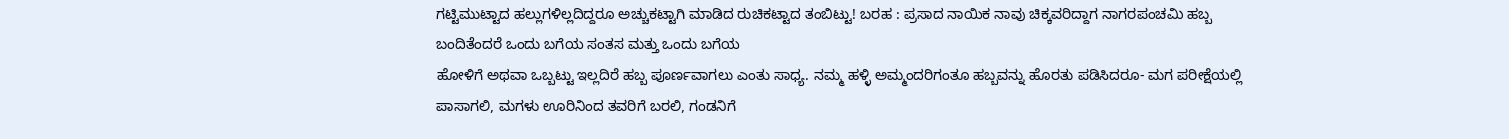ಗಟ್ಟಿಮುಟ್ಟಾದ ಹಲ್ಲುಗಳಿಲ್ಲದಿದ್ದರೂ ಅಚ್ಚುಕಟ್ಟಾಗಿ ಮಾಡಿದ ರುಚಿಕಟ್ಟಾದ ತಂಬಿಟ್ಟು! ಬರಹ : ಪ್ರಸಾದ ನಾಯಿಕ ನಾವು ಚಿಕ್ಕವರಿದ್ದಾಗ ನಾಗರಪಂಚಮಿ ಹಬ್ಬ ಬಂದಿತೆಂದರೆ ಒಂದು ಬಗೆಯ ಸಂತಸ ಮತ್ತು ಒಂದು ಬಗೆಯ
ಹೋಳಿಗೆ ಅಥವಾ ಒಬ್ಬಟ್ಟು ಇಲ್ಲದಿರೆ ಹಬ್ಬ ಪೂರ್ಣವಾಗಲು ಎಂತು ಸಾಧ್ಯ. ನಮ್ಮ ಹಳ್ಳಿ ಅಮ್ಮಂದರಿಗಂತೂ ಹಬ್ಬವನ್ನು ಹೊರತು ಪಡಿಸಿದರೂ- ಮಗ ಪರೀಕ್ಷೆಯಲ್ಲಿ ಪಾಸಾಗಲಿ, ಮಗಳು ಊರಿನಿಂದ ತವರಿಗೆ ಬರಲಿ, ಗಂಡನಿಗೆ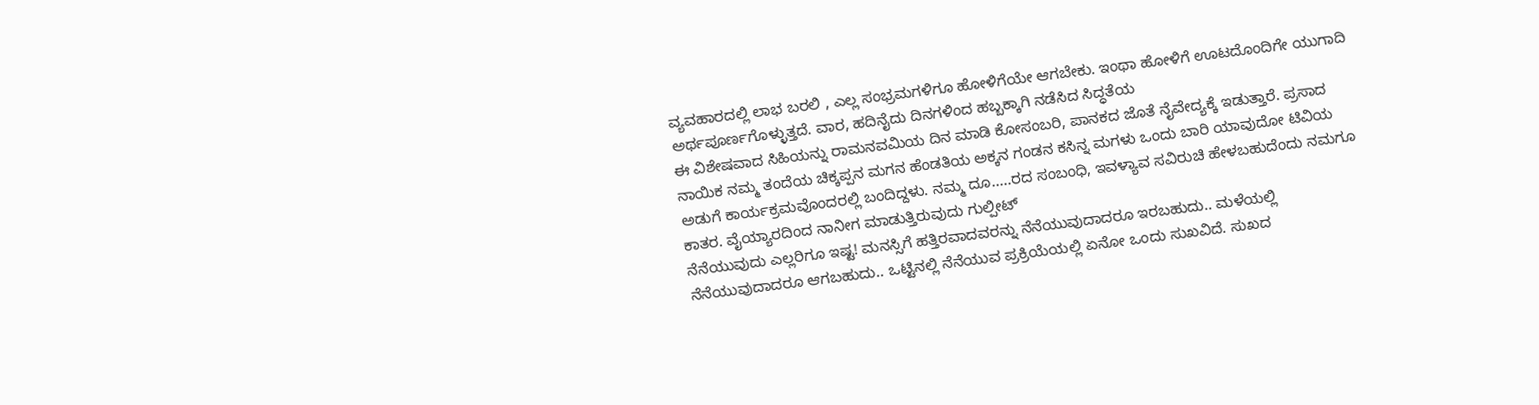ವ್ಯವಹಾರದಲ್ಲಿ ಲಾಭ ಬರಲಿ , ಎಲ್ಲ ಸಂಭ್ರಮಗಳಿಗೂ ಹೋಳಿಗೆಯೇ ಆಗಬೇಕು. ಇಂಥಾ ಹೋಳಿಗೆ ಊಟದೊಂದಿಗೇ ಯುಗಾದಿ ಅರ್ಥಪೂರ್ಣಗೊಳ್ಳುತ್ತದೆ. ವಾರ, ಹದಿನೈದು ದಿನಗಳಿಂದ ಹಬ್ಬಕ್ಕಾಗಿ ನಡೆಸಿದ ಸಿದ್ಧತೆಯ
ಈ ವಿಶೇಷವಾದ ಸಿಹಿಯನ್ನು ರಾಮನವಮಿಯ ದಿನ ಮಾಡಿ ಕೋಸಂಬರಿ, ಪಾನಕದ ಜೊತೆ ನೈವೇದ್ಯಕ್ಕೆ ಇಡುತ್ತಾರೆ. ಪ್ರಸಾದ ನಾಯಿಕ ನಮ್ಮ ತಂದೆಯ ಚಿಕ್ಕಪ್ಪನ ಮಗನ ಹೆಂಡತಿಯ ಅಕ್ಕನ ಗಂಡನ ಕಸಿನ್ನ ಮಗಳು ಒಂದು ಬಾರಿ ಯಾವುದೋ ಟಿವಿಯ ಅಡುಗೆ ಕಾರ್ಯಕ್ರಮವೊಂದರಲ್ಲಿ ಬಂದಿದ್ದಳು. ನಮ್ಮ ದೂ.....ರದ ಸಂಬಂಧಿ, ಇವಳ್ಯಾವ ಸವಿರುಚಿ ಹೇಳಬಹುದೆಂದು ನಮಗೂ ಕಾತರ. ವೈಯ್ಯಾರದಿಂದ ನಾನೀಗ ಮಾಡುತ್ತಿರುವುದು ಗುಲ್ಪೀಟ್
ನೆನೆಯುವುದು ಎಲ್ಲರಿಗೂ ಇಷ್ಟ! ಮನಸ್ಸಿಗೆ ಹತ್ತಿರವಾದವರನ್ನು ನೆನೆಯುವುದಾದರೂ ಇರಬಹುದು.. ಮಳೆಯಲ್ಲಿ ನೆನೆಯುವುದಾದರೂ ಆಗಬಹುದು.. ಒಟ್ಟಿನಲ್ಲಿ ನೆನೆಯುವ ಪ್ರಕ್ರಿಯೆಯಲ್ಲಿ ಏನೋ ಒಂದು ಸುಖವಿದೆ. ಸುಖದ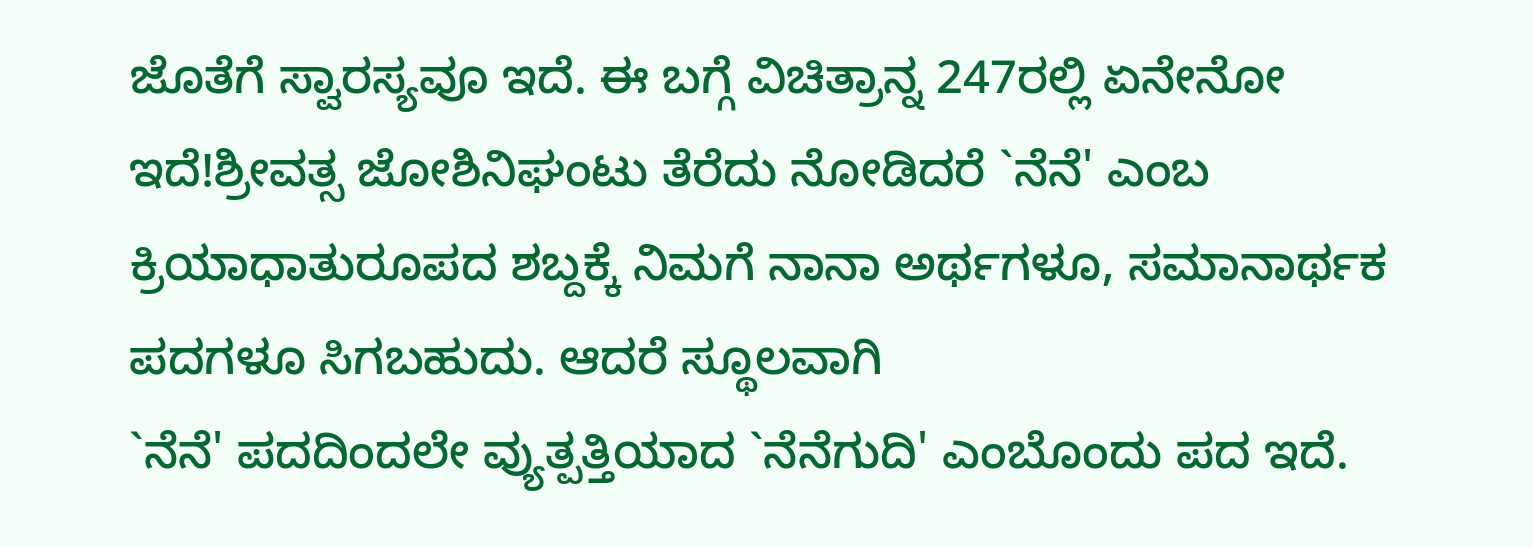ಜೊತೆಗೆ ಸ್ವಾರಸ್ಯವೂ ಇದೆ. ಈ ಬಗ್ಗೆ ವಿಚಿತ್ರಾನ್ನ 247ರಲ್ಲಿ ಏನೇನೋ ಇದೆ!ಶ್ರೀವತ್ಸ ಜೋಶಿನಿಘಂಟು ತೆರೆದು ನೋಡಿದರೆ `ನೆನೆ' ಎಂಬ ಕ್ರಿಯಾಧಾತುರೂಪದ ಶಬ್ದಕ್ಕೆ ನಿಮಗೆ ನಾನಾ ಅರ್ಥಗಳೂ, ಸಮಾನಾರ್ಥಕ ಪದಗಳೂ ಸಿಗಬಹುದು. ಆದರೆ ಸ್ಥೂಲವಾಗಿ
`ನೆನೆ' ಪದದಿಂದಲೇ ವ್ಯುತ್ಪತ್ತಿಯಾದ `ನೆನೆಗುದಿ' ಎಂಬೊಂದು ಪದ ಇದೆ.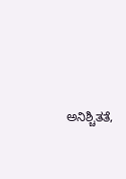ಅನಿಶ್ಚಿತತೆ,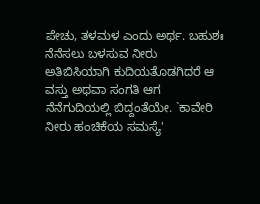ಪೇಚು, ತಳಮಳ ಎಂದು ಅರ್ಥ. ಬಹುಶಃ ನೆನೆಸಲು ಬಳಸುವ ನೀರು ಅತಿಬಿಸಿಯಾಗಿ ಕುದಿಯತೊಡಗಿದರೆ ಆ ವಸ್ತು ಅಥವಾ ಸಂಗತಿ ಆಗ ನೆನೆಗುದಿಯಲ್ಲಿ ಬಿದ್ದಂತೆಯೇ. `ಕಾವೇರಿ ನೀರು ಹಂಚಿಕೆಯ ಸಮಸ್ಯೆ'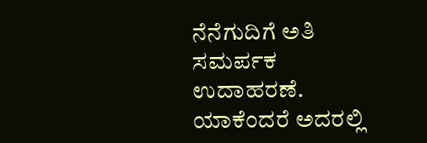ನೆನೆಗುದಿಗೆ ಅತಿ ಸಮರ್ಪಕ ಉದಾಹರಣೆ. ಯಾಕೆಂದರೆ ಅದರಲ್ಲಿ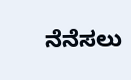ನೆನೆಸಲು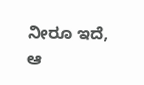ನೀರೂ ಇದೆ, ಆ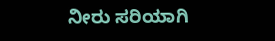ನೀರು ಸರಿಯಾಗಿ